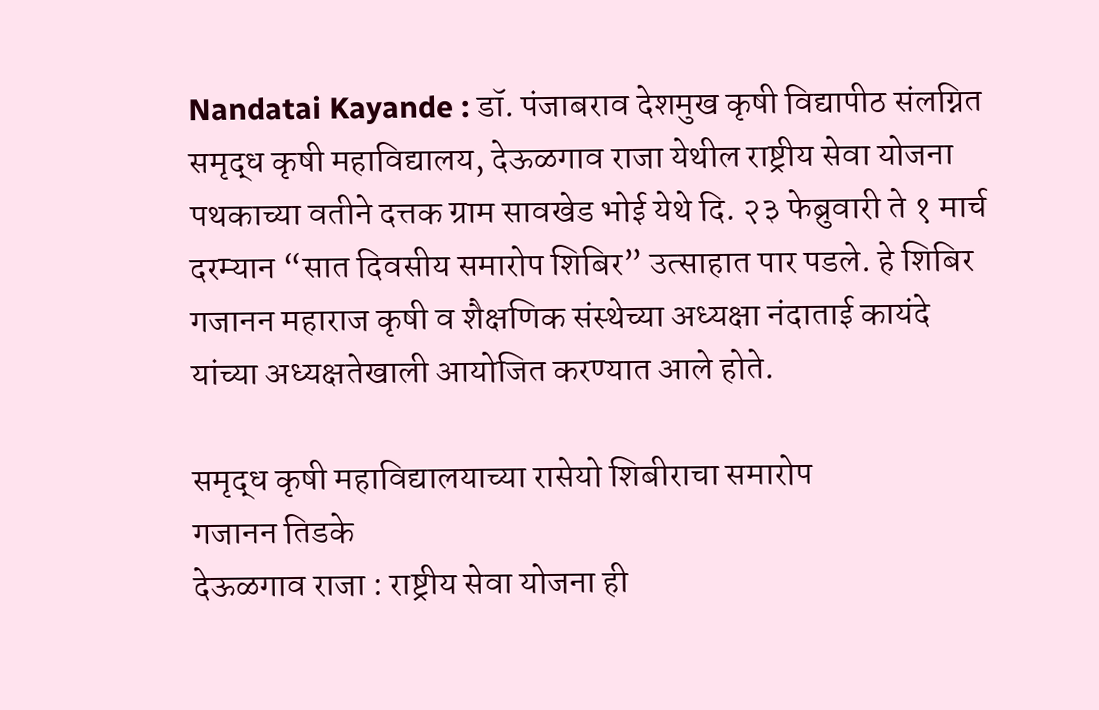Nandatai Kayande : डॉ. पंजाबराव देशमुख कृषी विद्यापीठ संलग्नित समृद्ध कृषी महाविद्यालय, देऊळगाव राजा येथील राष्ट्रीय सेवा योजना पथकाच्या वतीने दत्तक ग्राम सावखेड भोई येथे दि. २३ फेब्रुवारी ते १ मार्च दरम्यान “सात दिवसीय समारोप शिबिर” उत्साहात पार पडले. हे शिबिर गजानन महाराज कृषी व शैक्षणिक संस्थेच्या अध्यक्षा नंदाताई कायंदे यांच्या अध्यक्षतेखाली आयोजित करण्यात आले होते.

समृद्ध कृषी महाविद्यालयाच्या रासेयो शिबीराचा समारोप
गजानन तिडके
देऊळगाव राजा : राष्ट्रीय सेवा योजना ही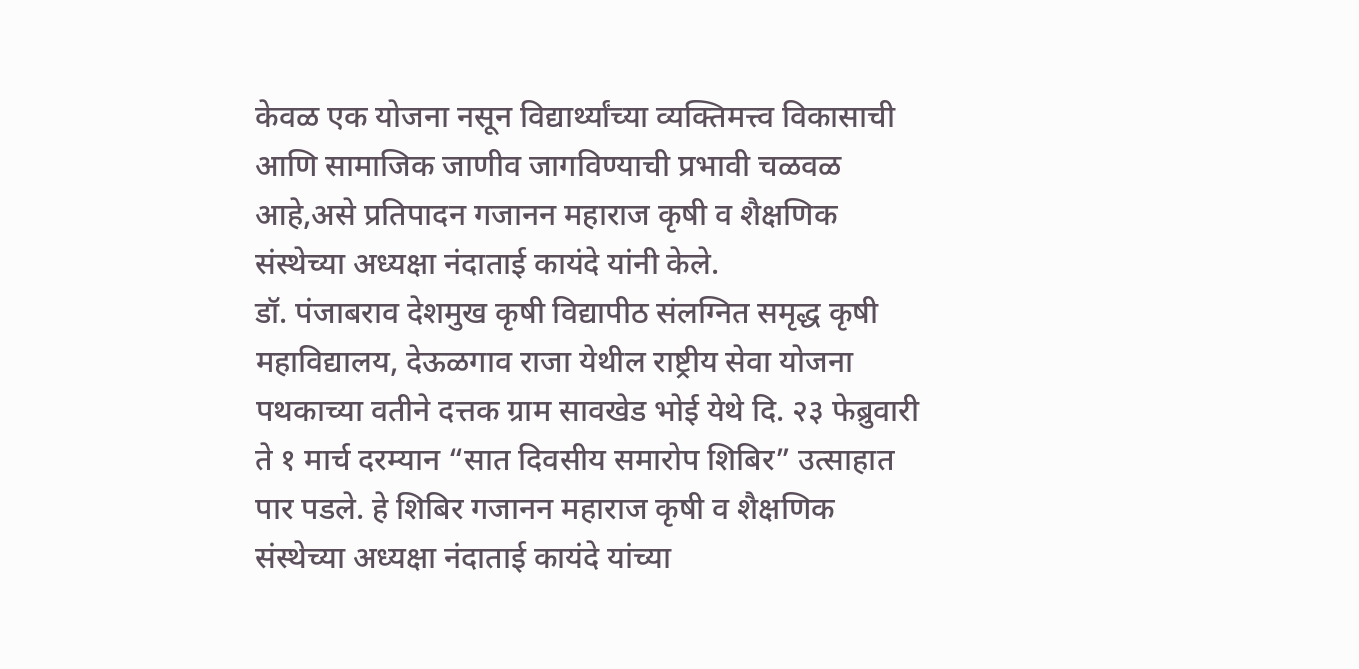केवळ एक योजना नसून विद्यार्थ्यांच्या व्यक्तिमत्त्व विकासाची आणि सामाजिक जाणीव जागविण्याची प्रभावी चळवळ आहे,असे प्रतिपादन गजानन महाराज कृषी व शैक्षणिक संस्थेच्या अध्यक्षा नंदाताई कायंदे यांनी केले.
डॉ. पंजाबराव देशमुख कृषी विद्यापीठ संलग्नित समृद्ध कृषी महाविद्यालय, देऊळगाव राजा येथील राष्ट्रीय सेवा योजना पथकाच्या वतीने दत्तक ग्राम सावखेड भोई येथे दि. २३ फेब्रुवारी ते १ मार्च दरम्यान “सात दिवसीय समारोप शिबिर” उत्साहात पार पडले. हे शिबिर गजानन महाराज कृषी व शैक्षणिक संस्थेच्या अध्यक्षा नंदाताई कायंदे यांच्या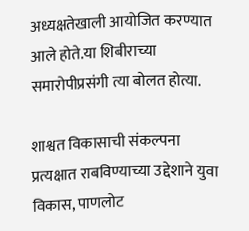अध्यक्षतेखाली आयोजित करण्यात आले होते.या शिबीराच्या समारोपीप्रसंगी त्या बोलत होत्या.

शाश्वत विकासाची संकल्पना प्रत्यक्षात राबविण्याच्या उद्देशाने युवा विकास, पाणलोट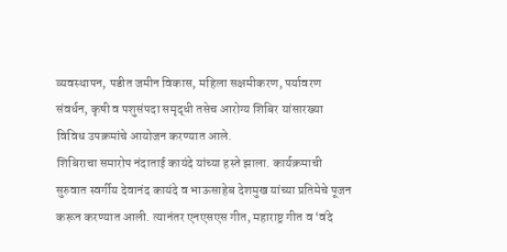व्यवस्थापन, पडीत जमीन विकास, महिला सक्षमीकरण, पर्यावरण संवर्धन, कृषी व पशुसंपदा समृद्धी तसेच आरोग्य शिबिर यांसारख्या विविध उपक्रमांचे आयोजन करण्यात आले.
शिबिराचा समारोप नंदाताई कायंदे यांच्या हस्ते झाला. कार्यक्रमाची सुरुवात स्वर्गीय देवानंद कायंदे व भाऊसाहेब देशमुख यांच्या प्रतिमेचे पूजन करून करण्यात आली. त्यानंतर एनएसएस गीत, महाराष्ट्र गीत व ‘वंदे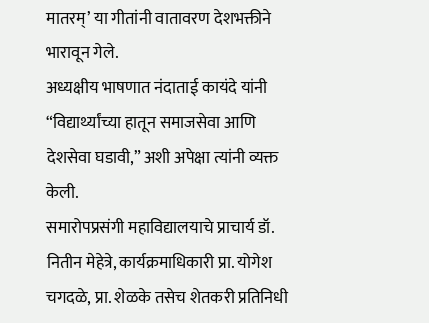मातरम्’ या गीतांनी वातावरण देशभक्तीने भारावून गेले.
अध्यक्षीय भाषणात नंदाताई कायंदे यांनी “विद्यार्थ्यांच्या हातून समाजसेवा आणि देशसेवा घडावी,” अशी अपेक्षा त्यांनी व्यक्त केली.
समारोपप्रसंगी महाविद्यालयाचे प्राचार्य डॉ. नितीन मेहेत्रे, कार्यक्रमाधिकारी प्रा. योगेश चगदळे, प्रा. शेळके तसेच शेतकरी प्रतिनिधी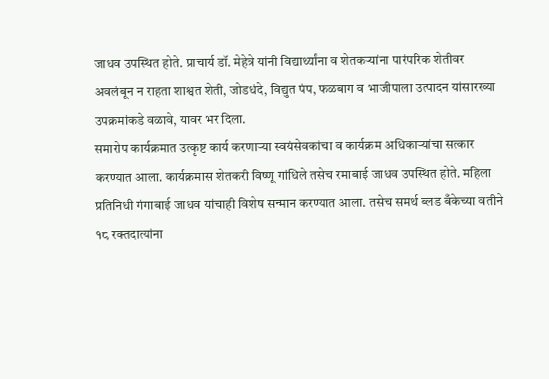जाधव उपस्थित होते. प्राचार्य डॉ. मेहेत्रे यांनी विद्यार्थ्यांना व शेतकऱ्यांना पारंपरिक शेतीवर अवलंबून न राहता शाश्वत शेती, जोडधंदे, विद्युत पंप, फळबाग व भाजीपाला उत्पादन यांसारख्या उपक्रमांकडे वळावे, यावर भर दिला.
समारोप कार्यक्रमात उत्कृष्ट कार्य करणाऱ्या स्वयंसेवकांचा व कार्यक्रम अधिकाऱ्यांचा सत्कार करण्यात आला. कार्यक्रमास शेतकरी विष्णू गांधिले तसेच रमाबाई जाधव उपस्थित होते. महिला प्रतिनिधी गंगाबाई जाधव यांचाही विशेष सन्मान करण्यात आला. तसेच समर्थ ब्लड बँकेच्या वतीने १८ रक्तदात्यांना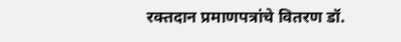रक्तदान प्रमाणपत्रांचे वितरण डॉ.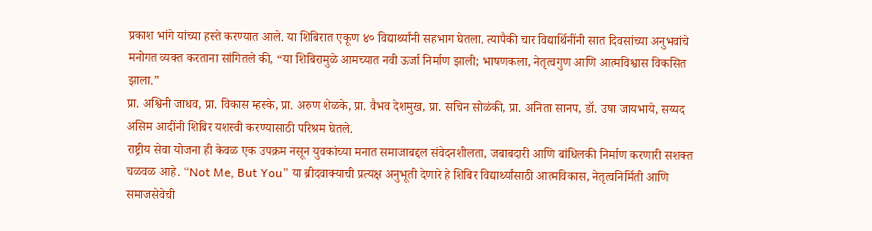प्रकाश भांगे यांच्या हस्ते करण्यात आले. या शिबिरात एकूण ४० विद्यार्थ्यांनी सहभाग घेतला. त्यापैकी चार विद्यार्थिनींनी सात दिवसांच्या अनुभवांचे मनोगत व्यक्त करताना सांगितले की, “या शिबिरामुळे आमच्यात नवी ऊर्जा निर्माण झाली; भाषणकला, नेतृत्वगुण आणि आत्मविश्वास विकसित झाला.”
प्रा. अश्विनी जाधव, प्रा. विकास म्हस्के, प्रा. अरुण शेळके, प्रा. वैभव देशमुख, प्रा. सचिन सोळंकी, प्रा. अनिता सानप, डॉ. उषा जायभाये, सय्यद असिम आदींनी शिबिर यशस्वी करण्यासाठी परिश्रम घेतले.
राष्ट्रीय सेवा योजना ही केवळ एक उपक्रम नसून युवकांच्या मनात समाजाबद्दल संवेदनशीलता, जबाबदारी आणि बांधिलकी निर्माण करणारी सशक्त चळवळ आहे. “Not Me, But You” या ब्रीदवाक्याची प्रत्यक्ष अनुभूती देणारे हे शिबिर विद्यार्थ्यांसाठी आत्मविकास, नेतृत्वनिर्मिती आणि समाजसेवेची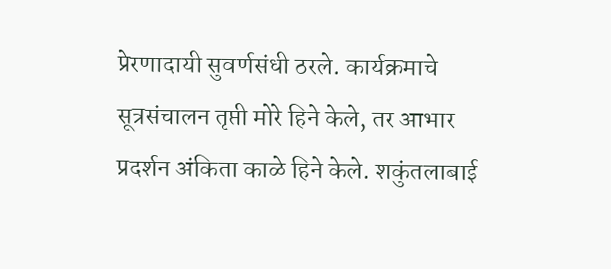प्रेरणादायी सुवर्णसंधी ठरले. कार्यक्रमाचे सूत्रसंचालन तृप्ती मोरे हिने केले, तर आभार प्रदर्शन अंकिता काळे हिने केले. शकुंतलाबाई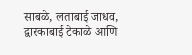साबळे, लताबाई जाधव, द्वारकाबाई टेकाळे आणि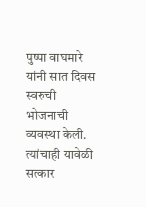पुष्पा वाघमारे यांनी सात दिवस स्वरुची भोजनाची व्यवस्था केली. त्यांचाही यावेळी सत्कार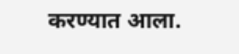करण्यात आला.